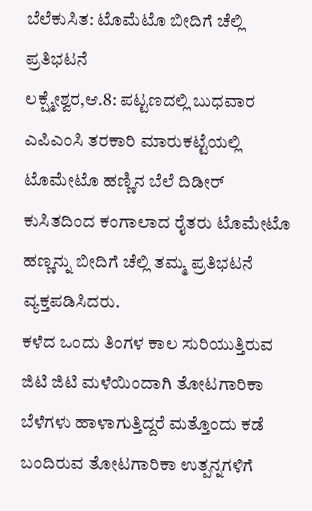ಬೆಲೆಕುಸಿತ: ಟೊಮೆಟೊ ಬೀದಿಗೆ ಚೆಲ್ಲಿ ಪ್ರತಿಭಟನೆ
ಲಕ್ಷ್ಮೇಶ್ವರ,ಆ.8: ಪಟ್ಟಣದಲ್ಲಿ ಬುಧವಾರ ಎಪಿಎಂಸಿ ತರಕಾರಿ ಮಾರುಕಟ್ಟೆಯಲ್ಲಿ ಟೊಮೇಟೊ ಹಣ್ಣಿನ ಬೆಲೆ ದಿಡೀರ್ ಕುಸಿತದಿಂದ ಕಂಗಾಲಾದ ರೈತರು ಟೊಮೇಟೊ ಹಣ್ಣನ್ನು ಬೀದಿಗೆ ಚೆಲ್ಲಿ ತಮ್ಮ ಪ್ರತಿಭಟನೆ ವ್ಯಕ್ತಪಡಿಸಿದರು.
ಕಳೆದ ಒಂದು ತಿಂಗಳ ಕಾಲ ಸುರಿಯುತ್ತಿರುವ ಜಿಟಿ ಜಿಟಿ ಮಳೆಯಿಂದಾಗಿ ತೋಟಗಾರಿಕಾ ಬೆಳೆಗಳು ಹಾಳಾಗುತ್ತಿದ್ದರೆ ಮತ್ತೊಂದು ಕಡೆ ಬಂದಿರುವ ತೋಟಗಾರಿಕಾ ಉತ್ಪನ್ನಗಳಿಗೆ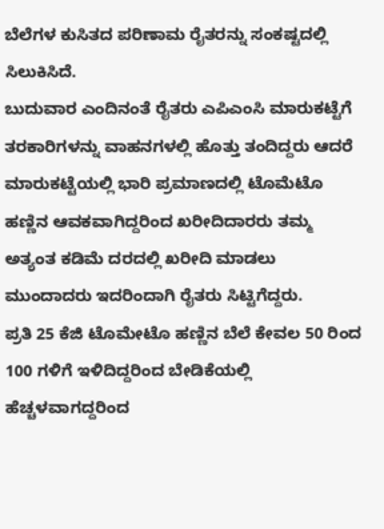ಬೆಲೆಗಳ ಕುಸಿತದ ಪರಿಣಾಮ ರೈತರನ್ನು ಸಂಕಷ್ಟದಲ್ಲಿ ಸಿಲುಕಿಸಿದೆ.
ಬುದುವಾರ ಎಂದಿನಂತೆ ರೈತರು ಎಪಿಎಂಸಿ ಮಾರುಕಟ್ಟೆಗೆ ತರಕಾರಿಗಳನ್ನು ವಾಹನಗಳಲ್ಲಿ ಹೊತ್ತು ತಂದಿದ್ದರು ಆದರೆ ಮಾರುಕಟ್ಟೆಯಲ್ಲಿ ಭಾರಿ ಪ್ರಮಾಣದಲ್ಲಿ ಟೊಮೆಟೊ ಹಣ್ಣಿನ ಆವಕವಾಗಿದ್ದರಿಂದ ಖರೀದಿದಾರರು ತಮ್ಮ ಅತ್ಯಂತ ಕಡಿಮೆ ದರದಲ್ಲಿ ಖರೀದಿ ಮಾಡಲು ಮುಂದಾದರು ಇದರಿಂದಾಗಿ ರೈತರು ಸಿಟ್ಟಿಗೆದ್ದರು.
ಪ್ರತಿ 25 ಕೆಜಿ ಟೊಮೇಟೊ ಹಣ್ಣಿನ ಬೆಲೆ ಕೇವಲ 50 ರಿಂದ 100 ಗಳಿಗೆ ಇಳಿದಿದ್ದರಿಂದ ಬೇಡಿಕೆಯಲ್ಲಿ ಹೆಚ್ಚಳವಾಗದ್ದರಿಂದ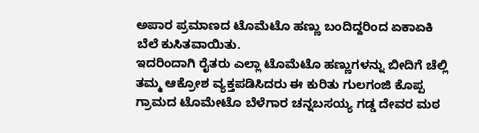ಅಪಾರ ಪ್ರಮಾಣದ ಟೊಮೆಟೊ ಹಣ್ಣು ಬಂದಿದ್ದರಿಂದ ಏಕಾಏಕಿ ಬೆಲೆ ಕುಸಿತವಾಯಿತು.
ಇದರಿಂದಾಗಿ ರೈತರು ಎಲ್ಲಾ ಟೊಮೆಟೊ ಹಣ್ಣುಗಳನ್ನು ಬೀದಿಗೆ ಚೆಲ್ಲಿ ತಮ್ಮ ಆಕ್ರೋಶ ವ್ಯಕ್ತಪಡಿಸಿದರು ಈ ಕುರಿತು ಗುಲಗಂಜಿ ಕೊಪ್ಪ ಗ್ರಾಮದ ಟೊಮೇಟೊ ಬೆಳೆಗಾರ ಚನ್ನಬಸಯ್ಯ ಗಡ್ಡ ದೇವರ ಮಠ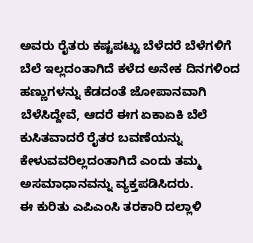ಅವರು ರೈತರು ಕಷ್ಟಪಟ್ಟು ಬೆಳೆದರೆ ಬೆಳೆಗಳಿಗೆ ಬೆಲೆ ಇಲ್ಲದಂತಾಗಿದೆ ಕಳೆದ ಅನೇಕ ದಿನಗಳಿಂದ ಹಣ್ಣುಗಳನ್ನು ಕೆಡದಂತೆ ಜೋಪಾನವಾಗಿ ಬೆಳೆಸಿದ್ದೇವೆ, ಆದರೆ ಈಗ ಏಕಾಏಕಿ ಬೆಲೆ ಕುಸಿತವಾದರೆ ರೈತರ ಬವಣೆಯನ್ನು ಕೇಳುವವರಿಲ್ಲದಂತಾಗಿದೆ ಎಂದು ತಮ್ಮ ಅಸಮಾಧಾನವನ್ನು ವ್ಯಕ್ತಪಡಿಸಿದರು.
ಈ ಕುರಿತು ಎಪಿಎಂಸಿ ತರಕಾರಿ ದಲ್ಲಾಳಿ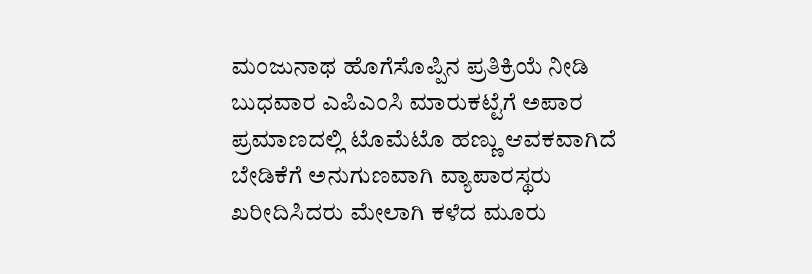ಮಂಜುನಾಥ ಹೊಗೆಸೊಪ್ಪಿನ ಪ್ರತಿಕ್ರಿಯೆ ನೀಡಿ ಬುಧವಾರ ಎಪಿಎಂಸಿ ಮಾರುಕಟ್ಟೆಗೆ ಅಪಾರ ಪ್ರಮಾಣದಲ್ಲಿ ಟೊಮೆಟೊ ಹಣ್ಣು ಆವಕವಾಗಿದೆ ಬೇಡಿಕೆಗೆ ಅನುಗುಣವಾಗಿ ವ್ಯಾಪಾರಸ್ಥರು ಖರೀದಿಸಿದರು ಮೇಲಾಗಿ ಕಳೆದ ಮೂರು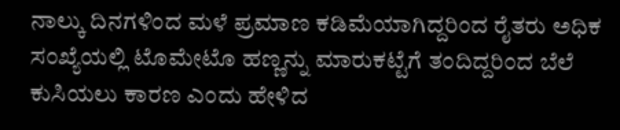ನಾಲ್ಕು ದಿನಗಳಿಂದ ಮಳೆ ಪ್ರಮಾಣ ಕಡಿಮೆಯಾಗಿದ್ದರಿಂದ ರೈತರು ಅಧಿಕ ಸಂಖ್ಯೆಯಲ್ಲಿ ಟೊಮೇಟೊ ಹಣ್ಣನ್ನು ಮಾರುಕಟ್ಟೆಗೆ ತಂದಿದ್ದರಿಂದ ಬೆಲೆ ಕುಸಿಯಲು ಕಾರಣ ಎಂದು ಹೇಳಿದ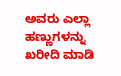ಅವರು ಎಲ್ಲಾ ಹಣ್ಣುಗಳನ್ನು ಖರೀದಿ ಮಾಡಿ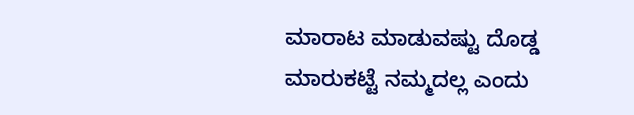ಮಾರಾಟ ಮಾಡುವಷ್ಟು ದೊಡ್ಡ ಮಾರುಕಟ್ಟೆ ನಮ್ಮದಲ್ಲ ಎಂದು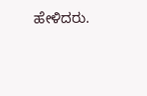ಹೇಳಿದರು.